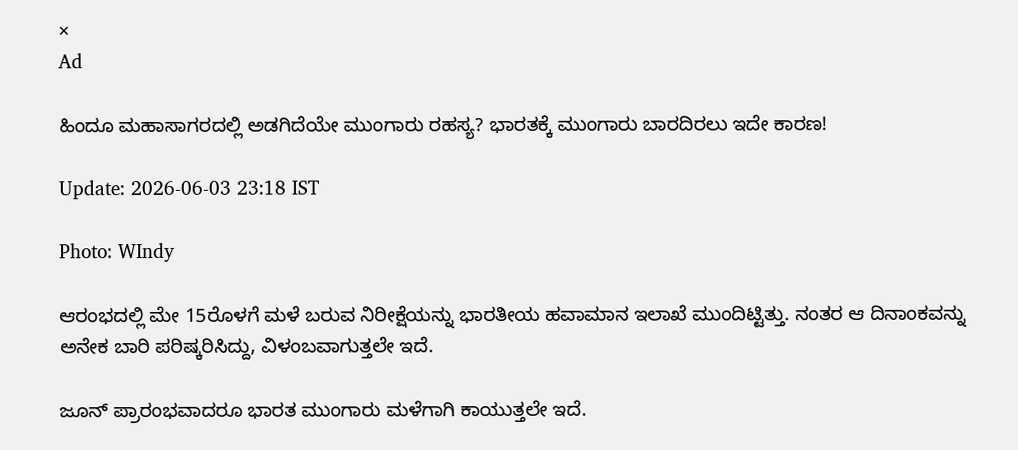×
Ad

ಹಿಂದೂ ಮಹಾಸಾಗರದಲ್ಲಿ ಅಡಗಿದೆಯೇ ಮುಂಗಾರು ರಹಸ್ಯ? ಭಾರತಕ್ಕೆ ಮುಂಗಾರು ಬಾರದಿರಲು ಇದೇ ಕಾರಣ!

Update: 2026-06-03 23:18 IST

Photo: WIndy

ಆರಂಭದಲ್ಲಿ ಮೇ 15ರೊಳಗೆ ಮಳೆ ಬರುವ ನಿರೀಕ್ಷೆಯನ್ನು ಭಾರತೀಯ ಹವಾಮಾನ ಇಲಾಖೆ ಮುಂದಿಟ್ಟಿತ್ತು. ನಂತರ ಆ ದಿನಾಂಕವನ್ನು ಅನೇಕ ಬಾರಿ ಪರಿಷ್ಕರಿಸಿದ್ದು, ವಿಳಂಬವಾಗುತ್ತಲೇ ಇದೆ.

ಜೂನ್ ಪ್ರಾರಂಭವಾದರೂ ಭಾರತ ಮುಂಗಾರು ಮಳೆಗಾಗಿ ಕಾಯುತ್ತಲೇ ಇದೆ.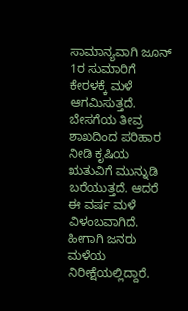ಸಾಮಾನ್ಯವಾಗಿ ಜೂನ್ 1ರ ಸುಮಾರಿಗೆ ಕೇರಳಕ್ಕೆ ಮಳೆ ಆಗಮಿಸುತ್ತದೆ. ಬೇಸಗೆಯ ತೀವ್ರ ಶಾಖದಿಂದ ಪರಿಹಾರ ನೀಡಿ ಕೃಷಿಯ ಋತುವಿಗೆ ಮುನ್ನುಡಿ ಬರೆಯುತ್ತದೆ. ಆದರೆ ಈ ವರ್ಷ ಮಳೆ ವಿಳಂಬವಾಗಿದೆ. ಹೀಗಾಗಿ ಜನರು ಮಳೆಯ ನಿರೀಕ್ಷೆಯಲ್ಲಿದ್ದಾರೆ.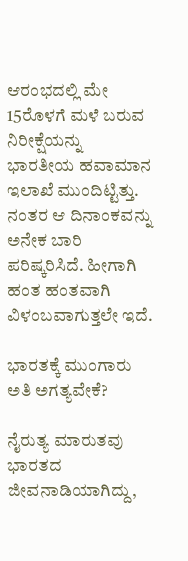ಆರಂಭದಲ್ಲಿ ಮೇ 15ರೊಳಗೆ ಮಳೆ ಬರುವ ನಿರೀಕ್ಷೆಯನ್ನು ಭಾರತೀಯ ಹವಾಮಾನ ಇಲಾಖೆ ಮುಂದಿಟ್ಟಿತ್ತು. ನಂತರ ಆ ದಿನಾಂಕವನ್ನು ಅನೇಕ ಬಾರಿ ಪರಿಷ್ಕರಿಸಿದೆ. ಹೀಗಾಗಿ ಹಂತ ಹಂತವಾಗಿ ವಿಳಂಬವಾಗುತ್ತಲೇ ಇದೆ.

ಭಾರತಕ್ಕೆ ಮುಂಗಾರು ಅತಿ ಅಗತ್ಯವೇಕೆ?

ನೈರುತ್ಯ ಮಾರುತವು ಭಾರತದ ಜೀವನಾಡಿಯಾಗಿದ್ದು,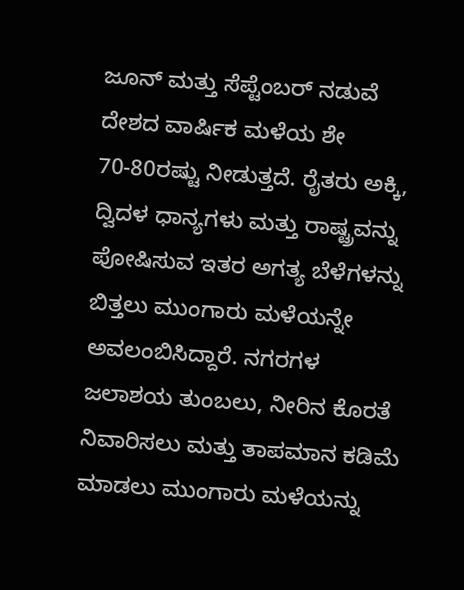ಜೂನ್ ಮತ್ತು ಸೆಪ್ಟೆಂಬರ್ ನಡುವೆ ದೇಶದ ವಾರ್ಷಿಕ ಮಳೆಯ ಶೇ 70-80ರಷ್ಟು ನೀಡುತ್ತದೆ. ರೈತರು ಅಕ್ಕಿ, ದ್ವಿದಳ ಧಾನ್ಯಗಳು ಮತ್ತು ರಾಷ್ಟ್ರವನ್ನು ಪೋಷಿಸುವ ಇತರ ಅಗತ್ಯ ಬೆಳೆಗಳನ್ನು ಬಿತ್ತಲು ಮುಂಗಾರು ಮಳೆಯನ್ನೇ ಅವಲಂಬಿಸಿದ್ದಾರೆ. ನಗರಗಳ ಜಲಾಶಯ ತುಂಬಲು, ನೀರಿನ ಕೊರತೆ ನಿವಾರಿಸಲು ಮತ್ತು ತಾಪಮಾನ ಕಡಿಮೆ ಮಾಡಲು ಮುಂಗಾರು ಮಳೆಯನ್ನು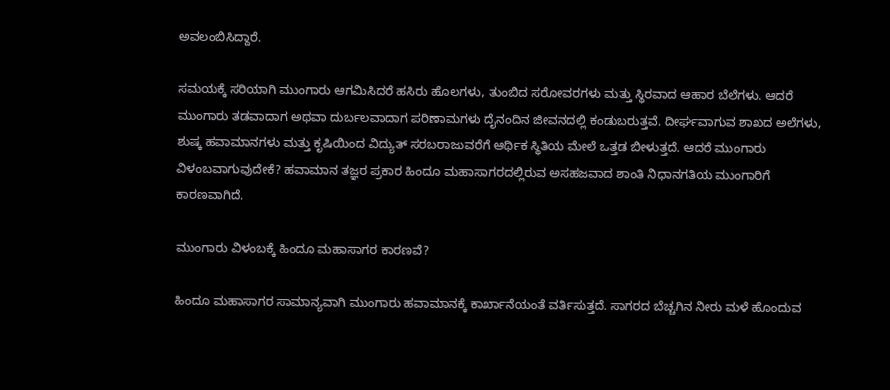ಅವಲಂಬಿಸಿದ್ದಾರೆ.

ಸಮಯಕ್ಕೆ ಸರಿಯಾಗಿ ಮುಂಗಾರು ಆಗಮಿಸಿದರೆ ಹಸಿರು ಹೊಲಗಳು, ತುಂಬಿದ ಸರೋವರಗಳು ಮತ್ತು ಸ್ಥಿರವಾದ ಆಹಾರ ಬೆಲೆಗಳು. ಆದರೆ ಮುಂಗಾರು ತಡವಾದಾಗ ಅಥವಾ ದುರ್ಬಲವಾದಾಗ ಪರಿಣಾಮಗಳು ದೈನಂದಿನ ಜೀವನದಲ್ಲಿ ಕಂಡುಬರುತ್ತವೆ. ದೀರ್ಘವಾಗುವ ಶಾಖದ ಅಲೆಗಳು, ಶುಷ್ಕ ಹವಾಮಾನಗಳು ಮತ್ತು ಕೃಷಿಯಿಂದ ವಿದ್ಯುತ್ ಸರಬರಾಜುವರೆಗೆ ಆರ್ಥಿಕ ಸ್ಥಿತಿಯ ಮೇಲೆ ಒತ್ತಡ ಬೀಳುತ್ತದೆ. ಆದರೆ ಮುಂಗಾರು ವಿಳಂಬವಾಗುವುದೇಕೆ? ಹವಾಮಾನ ತಜ್ಞರ ಪ್ರಕಾರ ಹಿಂದೂ ಮಹಾಸಾಗರದಲ್ಲಿರುವ ಅಸಹಜವಾದ ಶಾಂತಿ ನಿಧಾನಗತಿಯ ಮುಂಗಾರಿಗೆ ಕಾರಣವಾಗಿದೆ.

ಮುಂಗಾರು ವಿಳಂಬಕ್ಕೆ ಹಿಂದೂ ಮಹಾಸಾಗರ ಕಾರಣವೆ?

ಹಿಂದೂ ಮಹಾಸಾಗರ ಸಾಮಾನ್ಯವಾಗಿ ಮುಂಗಾರು ಹವಾಮಾನಕ್ಕೆ ಕಾರ್ಖಾನೆಯಂತೆ ವರ್ತಿಸುತ್ತದೆ. ಸಾಗರದ ಬೆಚ್ಚಗಿನ ನೀರು ಮಳೆ ಹೊಂದುವ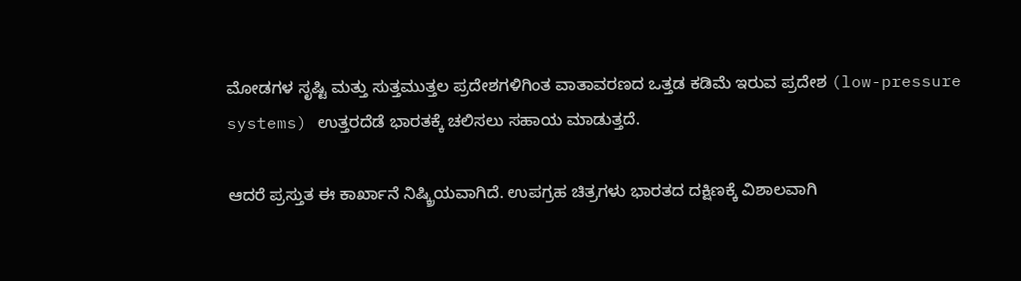ಮೋಡಗಳ ಸೃಷ್ಟಿ ಮತ್ತು ಸುತ್ತಮುತ್ತಲ ಪ್ರದೇಶಗಳಿಗಿಂತ ವಾತಾವರಣದ ಒತ್ತಡ ಕಡಿಮೆ ಇರುವ ಪ್ರದೇಶ (low-pressure systems) ಉತ್ತರದೆಡೆ ಭಾರತಕ್ಕೆ ಚಲಿಸಲು ಸಹಾಯ ಮಾಡುತ್ತದೆ.

ಆದರೆ ಪ್ರಸ್ತುತ ಈ ಕಾರ್ಖಾನೆ ನಿಷ್ಕ್ರಿಯವಾಗಿದೆ. ಉಪಗ್ರಹ ಚಿತ್ರಗಳು ಭಾರತದ ದಕ್ಷಿಣಕ್ಕೆ ವಿಶಾಲವಾಗಿ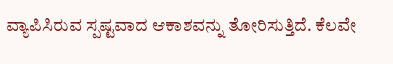ವ್ಯಾಪಿಸಿರುವ ಸ್ಪಷ್ಟವಾದ ಆಕಾಶವನ್ನು ತೋರಿಸುತ್ತಿದೆ. ಕೆಲವೇ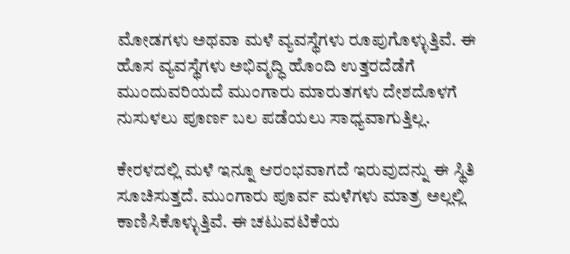ಮೋಡಗಳು ಅಥವಾ ಮಳೆ ವ್ಯವಸ್ಥೆಗಳು ರೂಪುಗೊಳ್ಳುತ್ತಿವೆ. ಈ ಹೊಸ ವ್ಯವಸ್ಥೆಗಳು ಅಭಿವೃದ್ಧಿ ಹೊಂದಿ ಉತ್ತರದೆಡೆಗೆ ಮುಂದುವರಿಯದೆ ಮುಂಗಾರು ಮಾರುತಗಳು ದೇಶದೊಳಗೆ ನುಸುಳಲು ಪೂರ್ಣ ಬಲ ಪಡೆಯಲು ಸಾಧ್ಯವಾಗುತ್ತಿಲ್ಲ.

ಕೇರಳದಲ್ಲಿ ಮಳೆ ಇನ್ನೂ ಆರಂಭವಾಗದೆ ಇರುವುದನ್ನು ಈ ಸ್ಥಿತಿ ಸೂಚಿಸುತ್ತದೆ. ಮುಂಗಾರು ಪೂರ್ವ ಮಳೆಗಳು ಮಾತ್ರ ಅಲ್ಲಲ್ಲಿ ಕಾಣಿಸಿಕೊಳ್ಳುತ್ತಿವೆ. ಈ ಚಟುವಟಿಕೆಯ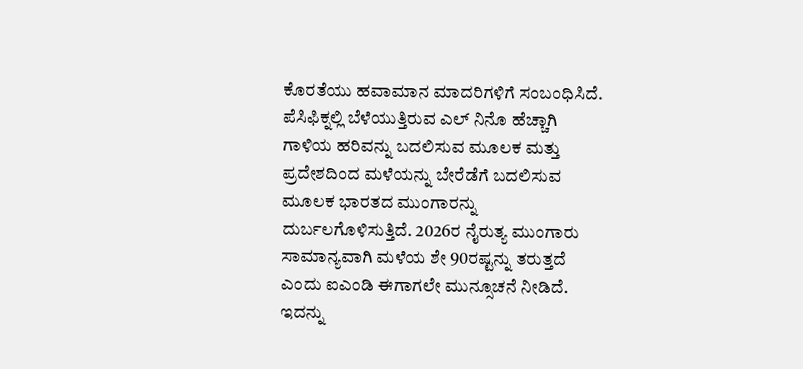ಕೊರತೆಯು ಹವಾಮಾನ ಮಾದರಿಗಳಿಗೆ ಸಂಬಂಧಿಸಿದೆ. ಪೆಸಿಫಿಕ್ನಲ್ಲಿ ಬೆಳೆಯುತ್ತಿರುವ ಎಲ್ ನಿನೊ ಹೆಚ್ಚಾಗಿ ಗಾಳಿಯ ಹರಿವನ್ನು ಬದಲಿಸುವ ಮೂಲಕ ಮತ್ತು ಪ್ರದೇಶದಿಂದ ಮಳೆಯನ್ನು ಬೇರೆಡೆಗೆ ಬದಲಿಸುವ ಮೂಲಕ ಭಾರತದ ಮುಂಗಾರನ್ನು ದುರ್ಬಲಗೊಳಿಸುತ್ತಿದೆ. 2026ರ ನೈರುತ್ಯ ಮುಂಗಾರು ಸಾಮಾನ್ಯವಾಗಿ ಮಳೆಯ ಶೇ 90ರಷ್ಟನ್ನು ತರುತ್ತದೆ ಎಂದು ಐಎಂಡಿ ಈಗಾಗಲೇ ಮುನ್ಸೂಚನೆ ನೀಡಿದೆ. ಇದನ್ನು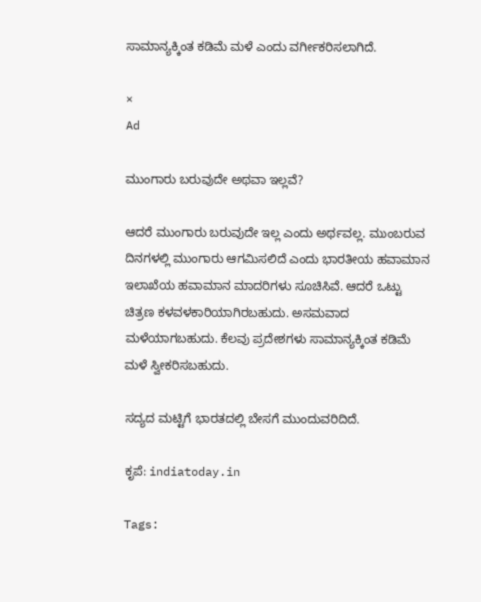ಸಾಮಾನ್ಯಕ್ಕಿಂತ ಕಡಿಮೆ ಮಳೆ ಎಂದು ವರ್ಗೀಕರಿಸಲಾಗಿದೆ.

×
Ad

ಮುಂಗಾರು ಬರುವುದೇ ಅಥವಾ ಇಲ್ಲವೆ?

ಆದರೆ ಮುಂಗಾರು ಬರುವುದೇ ಇಲ್ಲ ಎಂದು ಅರ್ಥವಲ್ಲ. ಮುಂಬರುವ ದಿನಗಳಲ್ಲಿ ಮುಂಗಾರು ಆಗಮಿಸಲಿದೆ ಎಂದು ಭಾರತೀಯ ಹವಾಮಾನ ಇಲಾಖೆಯ ಹವಾಮಾನ ಮಾದರಿಗಳು ಸೂಚಿಸಿವೆ. ಆದರೆ ಒಟ್ಟು ಚಿತ್ರಣ ಕಳವಳಕಾರಿಯಾಗಿರಬಹುದು. ಅಸಮವಾದ ಮಳೆಯಾಗಬಹುದು. ಕೆಲವು ಪ್ರದೇಶಗಳು ಸಾಮಾನ್ಯಕ್ಕಿಂತ ಕಡಿಮೆ ಮಳೆ ಸ್ವೀಕರಿಸಬಹುದು.

ಸದ್ಯದ ಮಟ್ಟಿಗೆ ಭಾರತದಲ್ಲಿ ಬೇಸಗೆ ಮುಂದುವರಿದಿದೆ.

ಕೃಪೆ: indiatoday.in

Tags: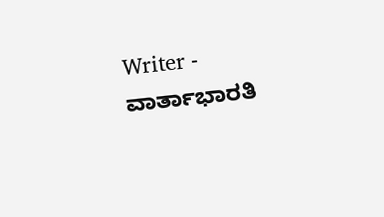Writer - ವಾರ್ತಾಭಾರತಿ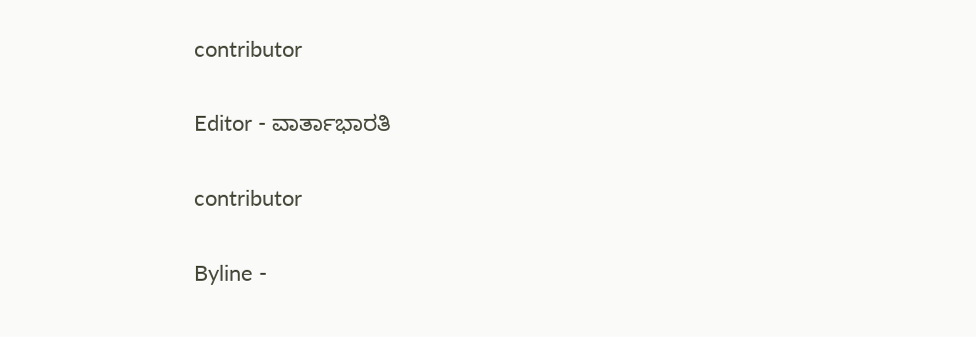contributor

Editor - ವಾರ್ತಾಭಾರತಿ

contributor

Byline -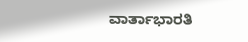ವಾರ್ತಾಭಾರತಿ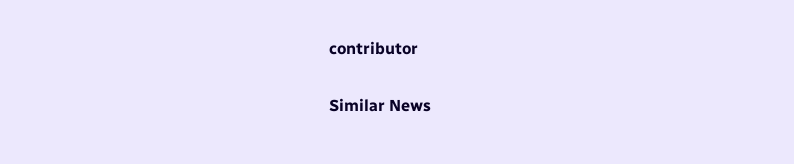contributor

Similar News